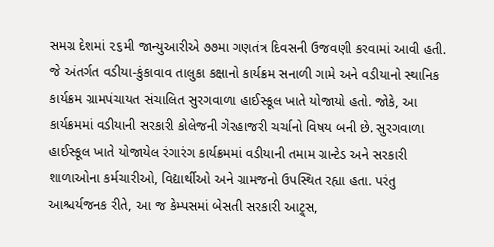સમગ્ર દેશમાં ૨૬મી જાન્યુઆરીએ ૭૭મા ગણતંત્ર દિવસની ઉજવણી કરવામાં આવી હતી. જે અંતર્ગત વડીયા-કુંકાવાવ તાલુકા કક્ષાનો કાર્યક્રમ સનાળી ગામે અને વડીયાનો સ્થાનિક કાર્યક્રમ ગ્રામપંચાયત સંચાલિત સુરગવાળા હાઈસ્કૂલ ખાતે યોજાયો હતો. જોકે, આ કાર્યક્રમમાં વડીયાની સરકારી કોલેજની ગેરહાજરી ચર્ચાનો વિષય બની છે. સુરગવાળા હાઈસ્કૂલ ખાતે યોજાયેલ રંગારંગ કાર્યક્રમમાં વડીયાની તમામ ગ્રાન્ટેડ અને સરકારી શાળાઓના કર્મચારીઓ, વિદ્યાર્થીઓ અને ગ્રામજનો ઉપસ્થિત રહ્યા હતા. પરંતુ આશ્ચર્યજનક રીતે, આ જ કેમ્પસમાં બેસતી સરકારી આટ્ર્સ,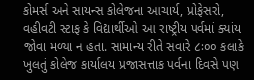કોમર્સ અને સાયન્સ કોલેજના આચાર્ય, પ્રોફેસરો, વહીવટી સ્ટાફ કે વિદ્યાર્થીઓ આ રાષ્ટ્રીય પર્વમાં ક્યાંય જોવા મળ્યા ન હતા. સામાન્ય રીતે સવારે ૮ઃ૦૦ કલાકે ખુલતું કોલેજ કાર્યાલય પ્રજાસત્તાક પર્વના દિવસે પણ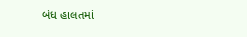બંધ હાલતમાં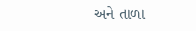અને તાળા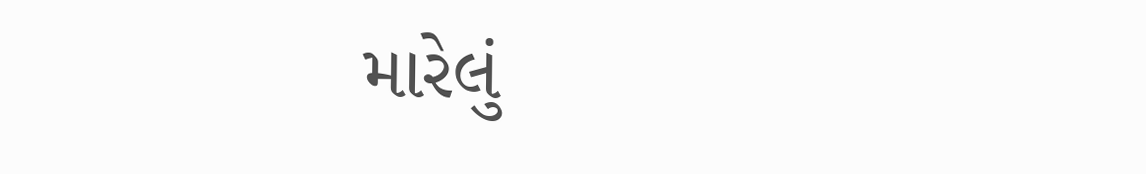મારેલું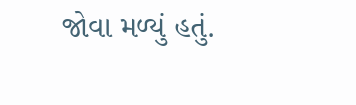જોવા મળ્યું હતું.